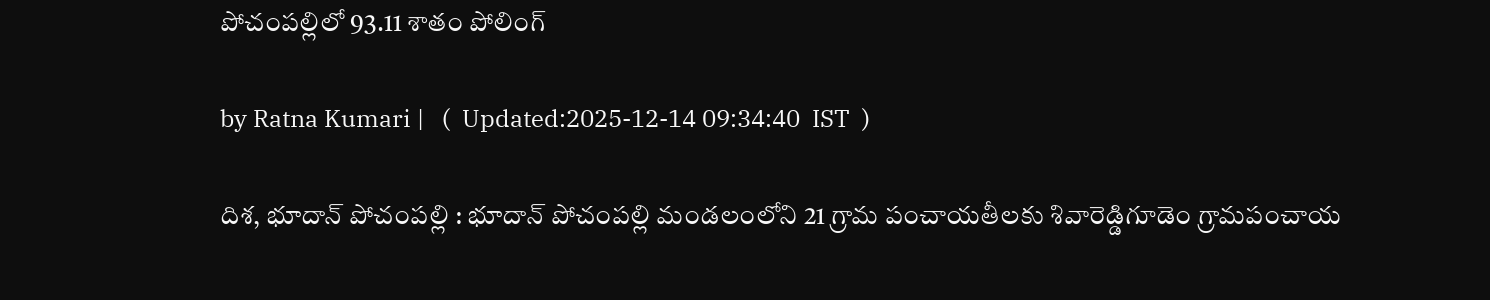పోచంపల్లిలో 93.11 శాతం పోలింగ్

by Ratna Kumari |   (  Updated:2025-12-14 09:34:40  IST  )

దిశ, భూదాన్ పోచంపల్లి : భూదాన్ పోచంపల్లి మండలంలోని 21 గ్రామ పంచాయతీలకు శివారెడ్డిగూడెం గ్రామపంచాయ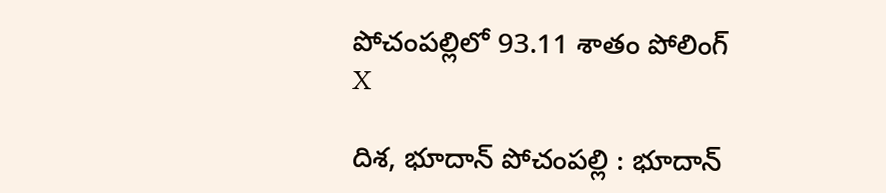పోచంపల్లిలో 93.11 శాతం పోలింగ్
X

దిశ, భూదాన్ పోచంపల్లి : భూదాన్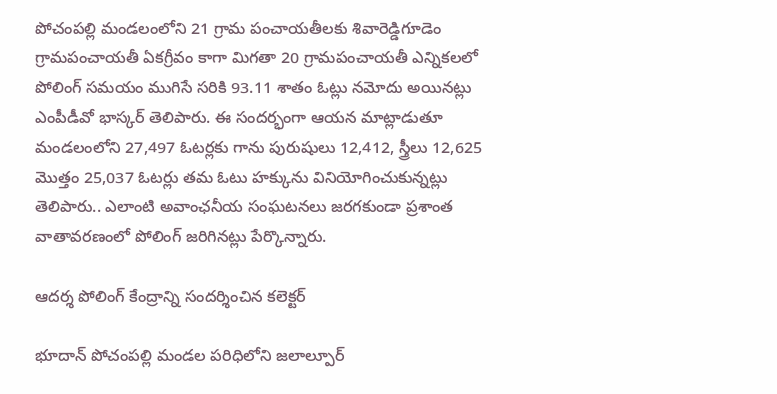పోచంపల్లి మండలంలోని 21 గ్రామ పంచాయతీలకు శివారెడ్డిగూడెం గ్రామపంచాయతీ ఏకగ్రీవం కాగా మిగతా 20 గ్రామపంచాయతీ ఎన్నికలలో పోలింగ్ సమయం ముగిసే సరికి 93.11 శాతం ఓట్లు నమోదు అయినట్లు ఎంపీడీవో భాస్కర్ తెలిపారు. ఈ సందర్భంగా ఆయన మాట్లాడుతూ మండలంలోని 27,497 ఓటర్లకు గాను పురుషులు 12,412, స్త్రీలు 12,625 మొత్తం 25,037 ఓటర్లు తమ ఓటు హక్కును వినియోగించుకున్నట్లు తెలిపారు.. ఎలాంటి అవాంఛనీయ సంఘటనలు జరగకుండా ప్రశాంత వాతావరణంలో పోలింగ్ జరిగినట్లు పేర్కొన్నారు.

ఆదర్శ పోలింగ్ కేంద్రాన్ని సందర్శించిన కలెక్టర్

భూదాన్ పోచంపల్లి మండల పరిధిలోని జలాల్పూర్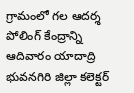గ్రామంలో గల ఆదర్శ పోలింగ్ కేంద్రాన్ని ఆదివారం యాదాద్రి భువనగిరి జిల్లా కలెక్టర్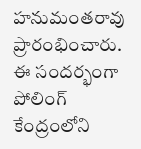హనుమంతరావు ప్రారంభించారు. ఈ సందర్భంగా పోలింగ్ కేంద్రంలోని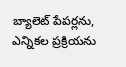బ్యాలెట్ పేపర్లను, ఎన్నికల ప్రక్రియను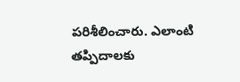పరిశీలించారు. ఎలాంటి తప్పిదాలకు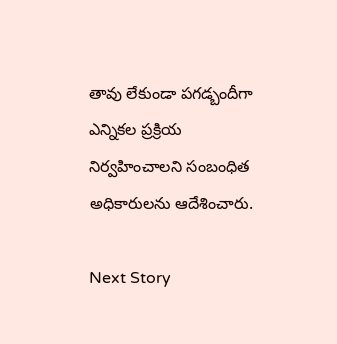తావు లేకుండా పగడ్బందీగా ఎన్నికల ప్రక్రియ నిర్వహించాలని సంబంధిత అధికారులను ఆదేశించారు.

Next Story